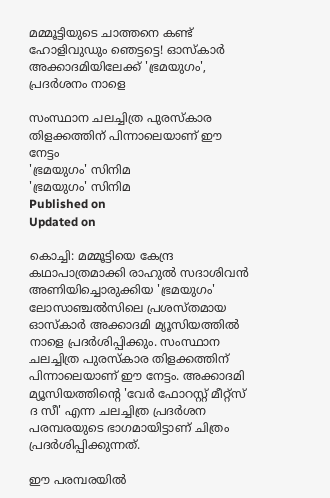മമ്മൂട്ടിയുടെ ചാത്തനെ കണ്ട് ഹോളിവുഡും ഞെട്ടട്ടെ! ഓസ്കാർ അക്കാദമിയിലേക്ക് 'ഭ്രമയുഗം', പ്രദർശനം നാളെ

സംസ്ഥാന ചലച്ചിത്ര പുരസ്കാര തിളക്കത്തിന് പിന്നാലെയാണ് ഈ നേട്ടം
'ഭ്രമയുഗം' സിനിമ
'ഭ്രമയുഗം' സിനിമ
Published on
Updated on

കൊച്ചി: മമ്മൂട്ടിയെ കേന്ദ്ര കഥാപാത്രമാക്കി രാഹുൽ സദാശിവൻ അണിയിച്ചൊരുക്കിയ 'ഭ്രമയുഗം' ലോസാഞ്ചൽസിലെ പ്രശസ്തമായ ഓസ്കാർ അക്കാദമി മ്യൂസിയത്തിൽ നാളെ പ്രദർശിപ്പിക്കും. സംസ്ഥാന ചലച്ചിത്ര പുരസ്കാര തിളക്കത്തിന് പിന്നാലെയാണ് ഈ നേട്ടം. അക്കാദമി മ്യൂസിയത്തിന്റെ 'വേര്‍ ഫോറസ്റ്റ് മീറ്റ്‌സ് ദ സീ' എന്ന ചലച്ചിത്ര പ്രദർശന പരമ്പരയുടെ ഭാഗമായിട്ടാണ് ചിത്രം പ്രദർശിപ്പിക്കുന്നത്.

ഈ പരമ്പരയിൽ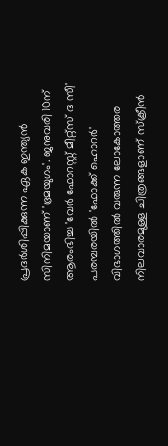പ്രദര്‍ശിപ്പിക്കുന്ന ഏക ഇന്ത്യന്‍ സിനിമയാണ് 'ഭ്രമയുഗം'. ജനുവരി 10ന് ആരംഭിച്ച 'വേര്‍ ഫോറസ്റ്റ് മീറ്റ്‌സ് ദ സീ' പരമ്പരയിൽ 'ഫോക്ക് ഹൊറർ' വിഭാഗത്തിൽ വരുന്ന ലോകോത്തര നിലവാരമുള്ള ചിത്രങ്ങളാണ് സ്ക്രീൻ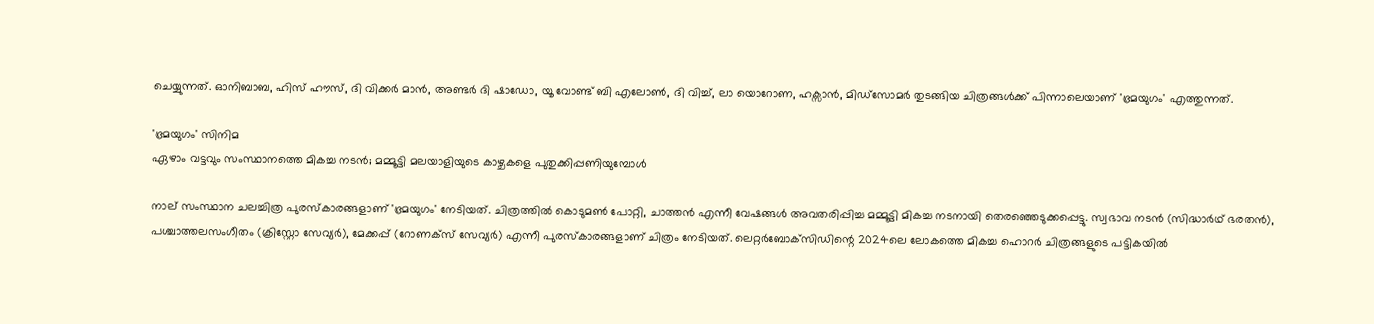ചെയ്യുന്നത്. ഓനിബാബ, ഹിസ് ഹൗസ്, ദി വിക്കർ മാൻ, അണ്ടർ ദി ഷാഡോ, യൂ വോണ്ട് ബി എലോൺ, ദി വിച്ച്, ലാ യൊറോണ, ഹക്സാൻ, മിഡ്‌സോമർ തുടങ്ങിയ ചിത്രങ്ങൾക്ക് പിന്നാലെയാണ് 'ഭ്രമയുഗം' എത്തുന്നത്.

'ഭ്രമയുഗം' സിനിമ
ഏഴാം വട്ടവും സംസ്ഥാനത്തെ മികച്ച നടൻ; മമ്മൂട്ടി മലയാളിയുടെ കാഴ്ചകളെ പുതുക്കിപ്പണിയുമ്പോൾ

നാല് സംസ്ഥാന ചലച്ചിത്ര പുരസ്കാരങ്ങളാണ് 'ഭ്രമയുഗം' നേടിയത്. ചിത്രത്തിൽ കൊടുമണ്‍ പോറ്റി, ചാത്തന്‍ എന്നീ വേഷങ്ങള്‍ അവതരിപ്പിച്ച മമ്മൂട്ടി മികച്ച നടനായി തെരഞ്ഞെടുക്കപ്പെട്ടു. സ്വഭാവ നടന്‍ (സിദ്ധാര്‍ഥ് ഭരതന്‍), പശ്ചാത്തലസംഗീതം (ക്രിസ്റ്റോ സേവ്യര്‍), മേക്കപ്പ് (റോണക്‌സ് സേവ്യര്‍) എന്നീ പുരസ്‌കാരങ്ങളാണ് ചിത്രം നേടിയത്. ലെറ്റര്‍ബോക്‌സിഡിന്റെ 2024ലെ ലോകത്തെ മികച്ച ഹൊറര്‍ ചിത്രങ്ങളുടെ പട്ടികയില്‍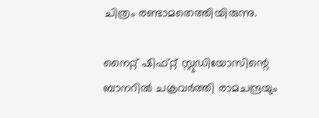ചിത്രം രണ്ടാമതെത്തിയിരുന്നു.

നൈറ്റ് ഷിഫ്റ്റ് സ്റ്റുഡിയോസിന്റെ ബാനറിൽ ചക്രവർത്തി രാമചന്ദ്രയും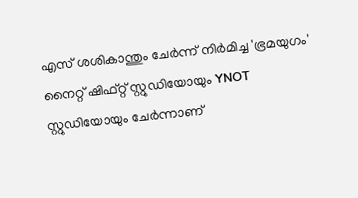എസ് ശശികാന്തും ചേർന്ന് നിർമിച്ച 'ഭ്രമയുഗം' നൈറ്റ് ഷിഫ്റ്റ് സ്റ്റുഡിയോയും YNOT സ്റ്റുഡിയോയും ചേർന്നാണ്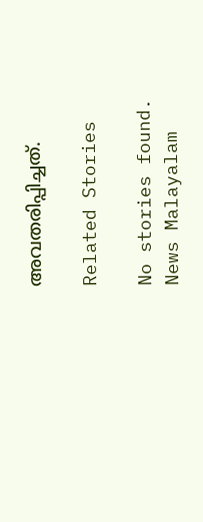അവതരിപ്പിച്ചത്.

Related Stories

No stories found.
News Malayalam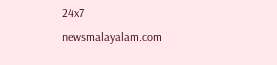24x7
newsmalayalam.com